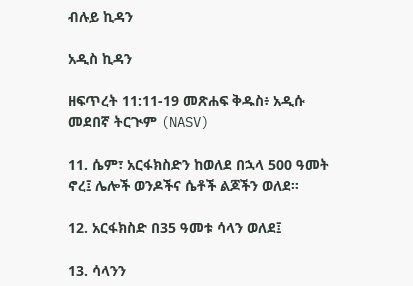ብሉይ ኪዳን

አዲስ ኪዳን

ዘፍጥረት 11:11-19 መጽሐፍ ቅዱስ፥ አዲሱ መደበኛ ትርጒም (NASV)

11. ሴም፣ አርፋክስድን ከወለደ በኋላ 500 ዓመት ኖረ፤ ሌሎች ወንዶችና ሴቶች ልጆችን ወለደ።

12. አርፋክስድ በ35 ዓመቱ ሳላን ወለደ፤

13. ሳላንን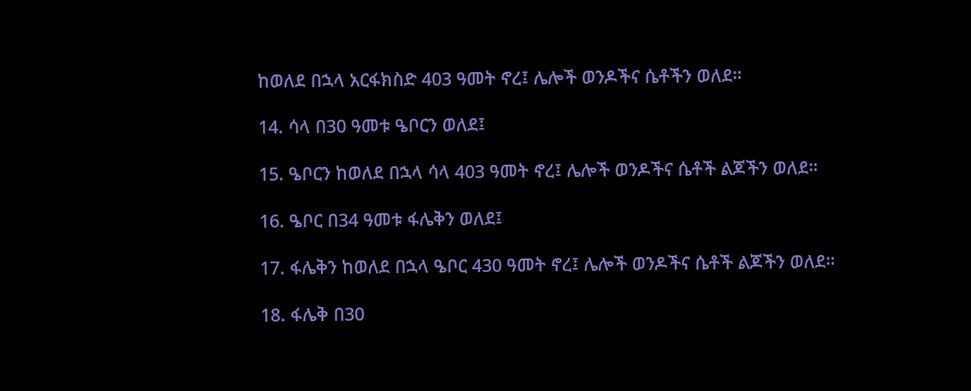ከወለደ በኋላ አርፋክስድ 403 ዓመት ኖረ፤ ሌሎች ወንዶችና ሴቶችን ወለደ።

14. ሳላ በ30 ዓመቱ ዔቦርን ወለደ፤

15. ዔቦርን ከወለደ በኋላ ሳላ 403 ዓመት ኖረ፤ ሌሎች ወንዶችና ሴቶች ልጆችን ወለደ።

16. ዔቦር በ34 ዓመቱ ፋሌቅን ወለደ፤

17. ፋሌቅን ከወለደ በኋላ ዔቦር 430 ዓመት ኖረ፤ ሌሎች ወንዶችና ሴቶች ልጆችን ወለደ።

18. ፋሌቅ በ30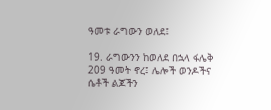ዓመቱ ራግውን ወለደ፤

19. ራግውንን ከወለደ በኋላ ፋሌቅ 209 ዓመት ኖረ፤ ሌሎች ወንዶችና ሴቶች ልጆችን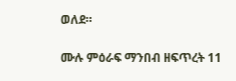ወለደ።

ሙሉ ምዕራፍ ማንበብ ዘፍጥረት 11